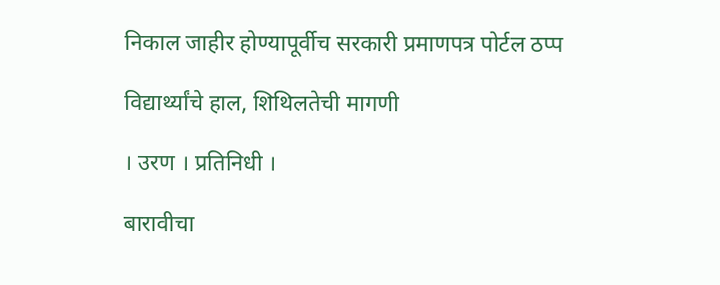निकाल जाहीर होण्यापूर्वीच सरकारी प्रमाणपत्र पोर्टल ठप्प

विद्यार्थ्यांचे हाल, शिथिलतेची मागणी

। उरण । प्रतिनिधी ।

बारावीचा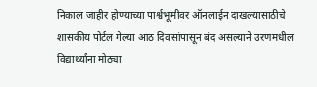निकाल जाहीर होण्याच्या पार्श्वभूमीवर ऑनलाईन दाखल्यासाठीचे शासकीय पोर्टल गेल्या आठ दिवसांपासून बंद असल्याने उरणमधील विद्यार्थ्यांना मोठ्या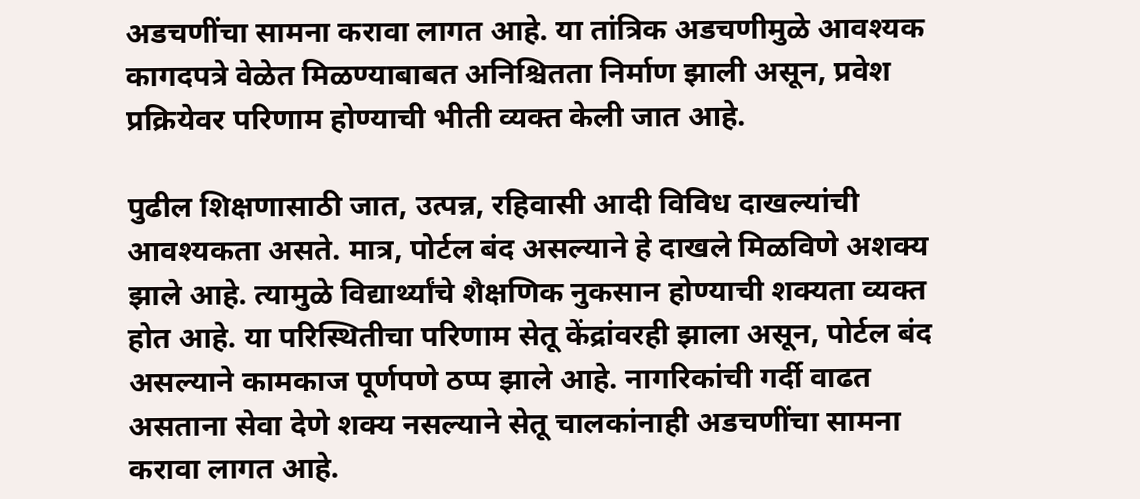अडचणींचा सामना करावा लागत आहे. या तांत्रिक अडचणीमुळे आवश्यक कागदपत्रे वेळेत मिळण्याबाबत अनिश्चितता निर्माण झाली असून, प्रवेश प्रक्रियेवर परिणाम होण्याची भीती व्यक्त केली जात आहे.

पुढील शिक्षणासाठी जात, उत्पन्न, रहिवासी आदी विविध दाखल्यांची आवश्यकता असते. मात्र, पोर्टल बंद असल्याने हे दाखले मिळविणे अशक्य झाले आहे. त्यामुळे विद्यार्थ्यांचे शैक्षणिक नुकसान होण्याची शक्यता व्यक्त होत आहे. या परिस्थितीचा परिणाम सेतू केंद्रांवरही झाला असून, पोर्टल बंद असल्याने कामकाज पूर्णपणे ठप्प झाले आहे. नागरिकांची गर्दी वाढत असताना सेवा देणे शक्य नसल्याने सेतू चालकांनाही अडचणींचा सामना करावा लागत आहे.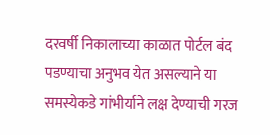दरवर्षी निकालाच्या काळात पोर्टल बंद पडण्याचा अनुभव येत असल्याने या समस्येकडे गांभीर्याने लक्ष देण्याची गरज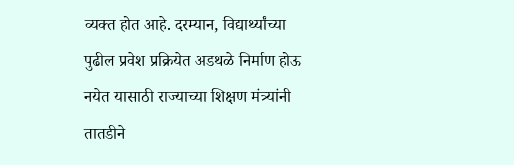व्यक्त होत आहे. दरम्यान, विद्यार्थ्यांच्या पुढील प्रवेश प्रक्रियेत अडथळे निर्माण होऊ नयेत यासाठी राज्याच्या शिक्षण मंत्र्यांनी तातडीने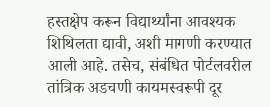हस्तक्षेप करून विद्यार्थ्यांना आवश्यक शिथिलता द्यावी, अशी मागणी करण्यात आली आहे. तसेच, संबंधित पोर्टलवरील तांत्रिक अडचणी कायमस्वरूपी दूर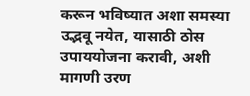करून भविष्यात अशा समस्या उद्भवू नयेत, यासाठी ठोस उपाययोजना करावी, अशी मागणी उरण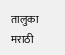तालुका मराठी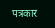पत्रकार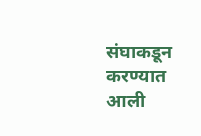संघाकडून करण्यात आली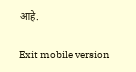आहे.

Exit mobile version